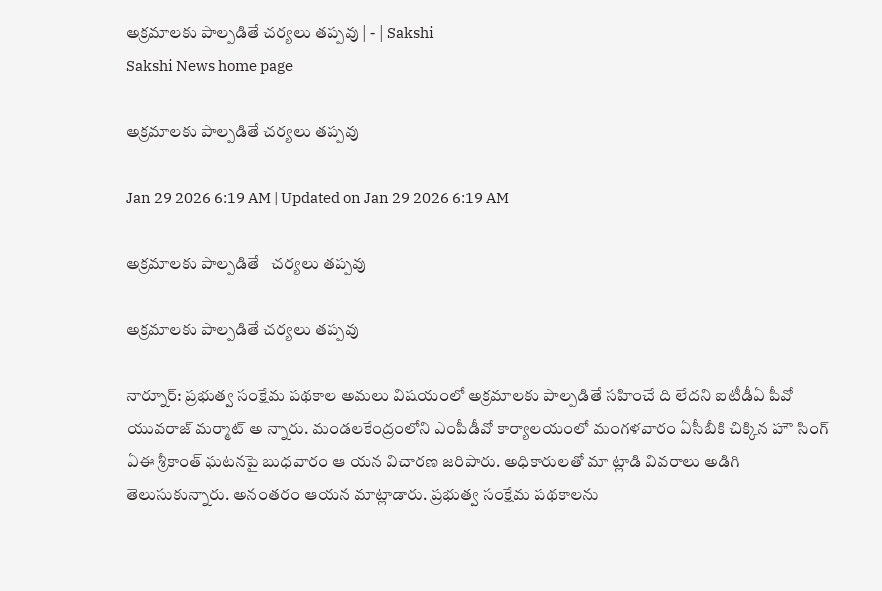అక్రమాలకు పాల్పడితే చర్యలు తప్పవు | - | Sakshi
Sakshi News home page

అక్రమాలకు పాల్పడితే చర్యలు తప్పవు

Jan 29 2026 6:19 AM | Updated on Jan 29 2026 6:19 AM

అక్రమాలకు పాల్పడితే   చర్యలు తప్పవు

అక్రమాలకు పాల్పడితే చర్యలు తప్పవు

నార్నూర్‌: ప్రభుత్వ సంక్షేమ పథకాల అమలు విషయంలో అక్రమాలకు పాల్పడితే సహించే ది లేదని ఐటీడీఏ పీవో యువరాజ్‌ మర్మాట్‌ అ న్నారు. మండలకేంద్రంలోని ఎంపీడీవో కార్యాలయంలో మంగళవారం ఏసీబీకి చిక్కిన హౌ సింగ్‌ ఏఈ శ్రీకాంత్‌ ఘటనపై బుధవారం ఆ యన విచారణ జరిపారు. అధికారులతో మా ట్లాడి వివరాలు అడిగి తెలుసుకున్నారు. అనంతరం ఆయన మాట్లాడారు. ప్రభుత్వ సంక్షేమ పథకాలను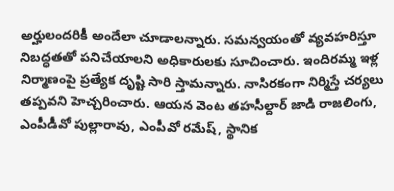అర్హులందరికీ అందేలా చూడాలన్నారు. సమన్వయంతో వ్యవహరిస్తూ నిబద్ధతతో పనిచేయాలని అధికారులకు సూచించారు. ఇందిరమ్మ ఇళ్ల నిర్మాణంపై ప్రత్యేక దృష్టి సారి స్తామన్నారు. నాసిరకంగా నిర్మిస్తే చర్యలు తప్పవని హెచ్చరించారు. ఆయన వెంట తహసీల్దార్‌ జాడి రాజలింగు, ఎంపీడీవో పుల్లారావు, ఎంపీవో రమేష్‌, స్థానిక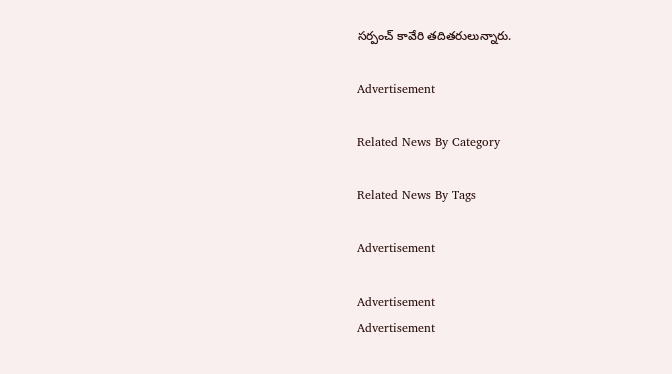సర్పంచ్‌ కావేరి తదితరులున్నారు.

Advertisement

Related News By Category

Related News By Tags

Advertisement

Advertisement
Advertisement